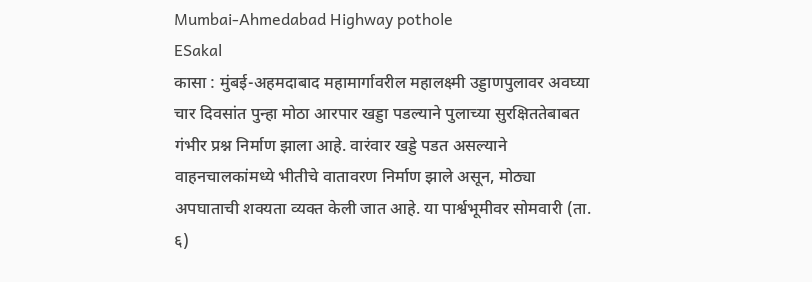Mumbai-Ahmedabad Highway pothole
ESakal
कासा : मुंबई-अहमदाबाद महामार्गावरील महालक्ष्मी उड्डाणपुलावर अवघ्या चार दिवसांत पुन्हा मोठा आरपार खड्डा पडल्याने पुलाच्या सुरक्षिततेबाबत गंभीर प्रश्न निर्माण झाला आहे. वारंवार खड्डे पडत असल्याने वाहनचालकांमध्ये भीतीचे वातावरण निर्माण झाले असून, मोठ्या अपघाताची शक्यता व्यक्त केली जात आहे. या पार्श्वभूमीवर सोमवारी (ता. ६)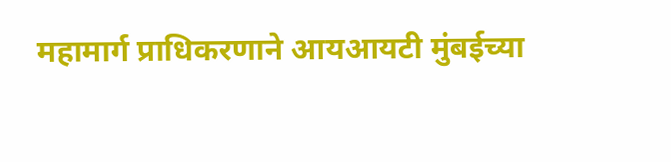महामार्ग प्राधिकरणाने आयआयटी मुंबईच्या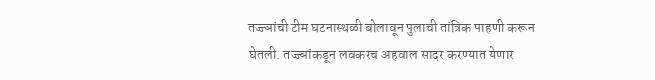तज्ज्ञांची टीम घटनास्थळी बोलावून पुलाची तांत्रिक पाहणी करून घेतली. तज्ज्ञांकडून लवकरच अहवाल सादर करण्यात येणार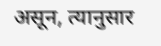असून, त्यानुसार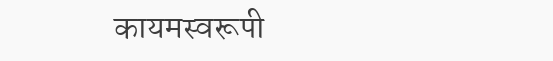कायमस्वरूपी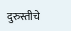दुरुस्तीचे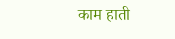काम हाती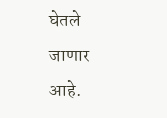घेतले जाणार आहे.